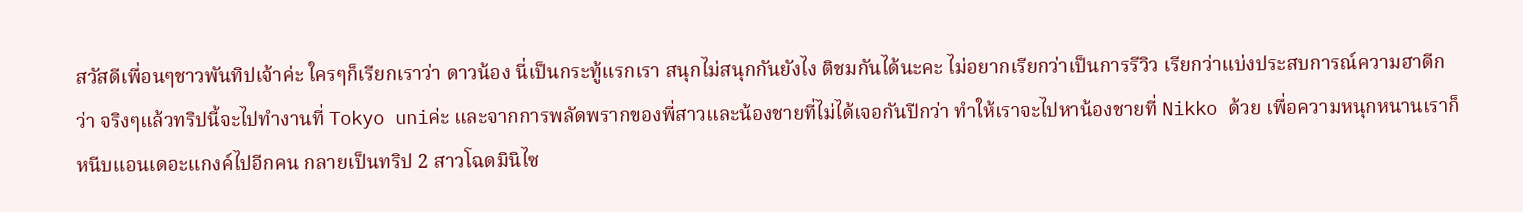สวัสดีเพื่อนๆชาวพันทิปเจ้าค่ะ ใครๆก็เรียกเราว่า ดาวน้อง นี่เป็นกระทู้แรกเรา สนุกไม่สนุกกันยังไง ติชมกันได้นะคะ ไม่อยากเรียกว่าเป็นการรีวิว เรียกว่าแบ่งประสบการณ์ความฮาดีกว่า จริงๆแล้วทริปนี้จะไปทำงานที่ Tokyo uniค่ะ และจากการพลัดพรากของพี่สาวและน้องชายที่ไม่ได้เจอกันปีกว่า ทำให้เราจะไปหาน้องชายที่ Nikko ด้วย เพื่อความหนุกหนานเราก็หนีบแอนเดอะแกงค์ไปอีกคน กลายเป็นทริป 2 สาวโฉดมินิไซ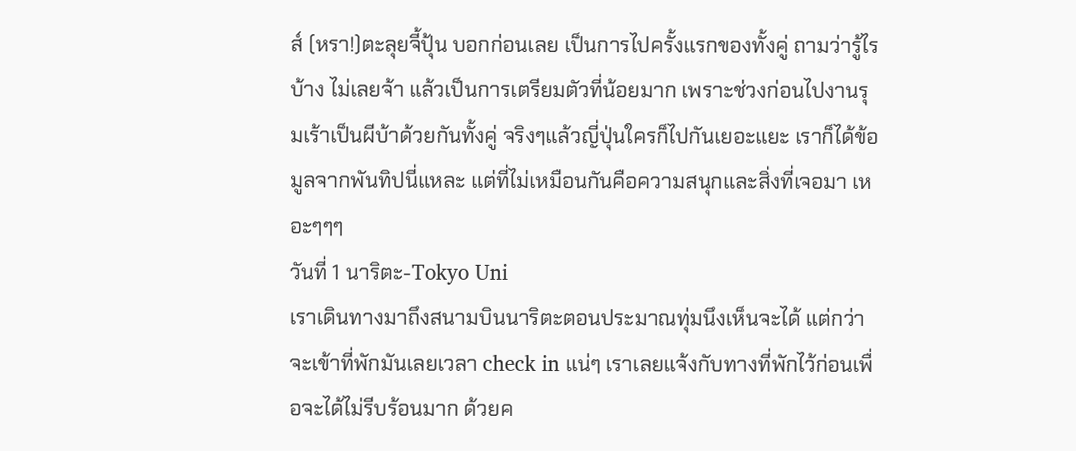ส์ (หรา!)ตะลุยจี้ปุ้น บอกก่อนเลย เป็นการไปครั้งแรกของทั้งคู่ ถามว่ารู้ไรบ้าง ไม่เลยจ้า แล้วเป็นการเตรียมตัวที่น้อยมาก เพราะช่วงก่อนไปงานรุมเร้าเป็นผีบ้าด้วยกันทั้งคู่ จริงๆแล้วญี่ปุ่นใครก็ไปกันเยอะแยะ เราก็ได้ข้อมูลจากพันทิปนี่แหละ แต่ที่ไม่เหมือนกันคือความสนุกและสิ่งที่เจอมา เหอะๆๆๆ
วันที่ 1 นาริตะ-Tokyo Uni
เราเดินทางมาถึงสนามบินนาริตะตอนประมาณทุ่มนึงเห็นจะได้ แต่กว่าจะเข้าที่พักมันเลยเวลา check in แน่ๆ เราเลยแจ้งกับทางที่พักไว้ก่อนเพื่อจะได้ไม่รีบร้อนมาก ด้วยค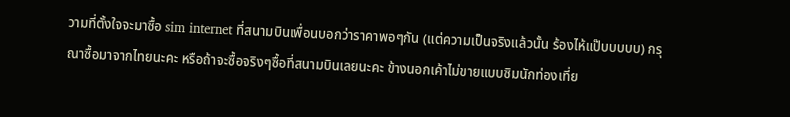วามที่ตั้งใจจะมาซื้อ sim internet ที่สนามบินเพื่อนบอกว่าราคาพอๆกัน (แต่ความเป็นจริงแล้วนั้น ร้องไห้แป๊บบบบบ) กรุณาซื้อมาจากไทยนะคะ หรือถ้าจะซื้อจริงๆซื้อที่สนามบินเลยนะคะ ข้างนอกเค้าไม่ขายแบบซิมนักท่องเที่ย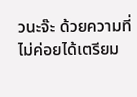วนะจ๊ะ ด้วยความที่ไม่ค่อยได้เตรียม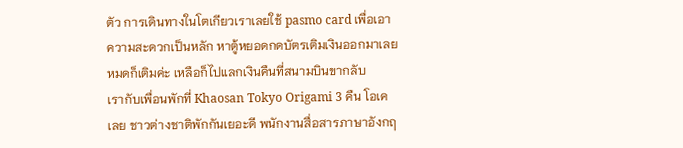ตัว การเดินทางในโตเกียวเราเลยใช้ pasmo card เพื่อเอาความสะดวกเป็นหลัก หาตู้หยอดกดบัตรเติมเงินออกมาเลย หมดก็เติมค่ะ เหลือก็ไปแลกเงินคืนที่สนามบินขากลับ
เรากับเพื่อนพักที่ Khaosan Tokyo Origami 3 คืน โอเคเลย ชาวต่างชาติพักกันเยอะดี พนักงานสื่อสารภาษาอังกฤ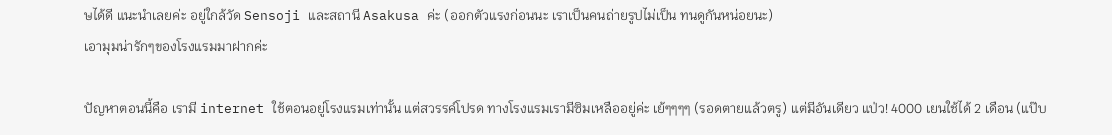ษได้ดี แนะนำเลยค่ะ อยู่ใกล้วัด Sensoji และสถานี Asakusa ค่ะ (ออกตัวแรงก่อนนะ เราเป็นคนถ่ายรูปไม่เป็น ทนดูกันหน่อยนะ)
เอามุมน่ารักๆของโรงแรมมาฝากค่ะ

ปัญหาตอนนี้คือ เรามี internet ใช้ตอนอยู่โรงแรมเท่านั้น แต่สวรรค์โปรด ทางโรงแรมเรามีซิมเหลืออยู่ค่ะ เย้ๆๆๆๆ (รอดตายแล้วตรู) แต่มีอันเดียว แป่ว! 4000 เยนใช้ได้ 2 เดือน (แป๊บ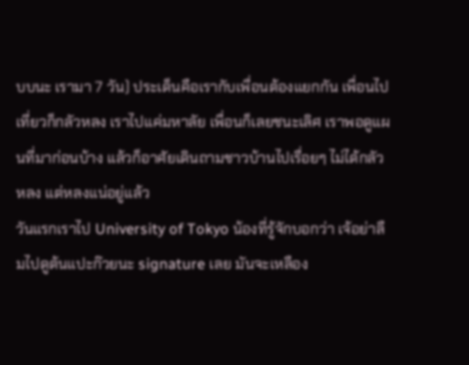บบนะ เรามา 7 วัน) ประเด็นคือเรากับเพื่อนต้องแยกกัน เพื่อนไปเที่ยวก็กลัวหลง เราไปแค่มหาลัย เพื่อนก็เลยชนะเลิศ เราพอดูแผนที่มาก่อนบ้าง แล้วก็อาศัยเดินถามชาวบ้านไปเรื่อยๆ ไม่ได้กลัวหลง แต่หลงแน่อยู่แล้ว
วันแรกเราไป University of Tokyo น้องที่รู้จักบอกว่า เจ้อย่าลืมไปดูต้นแปะก๊วยนะ signature เลย มันจะเหลือง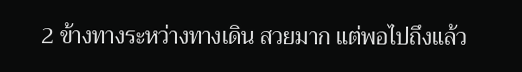2 ข้างทางระหว่างทางเดิน สวยมาก แต่พอไปถึงแล้ว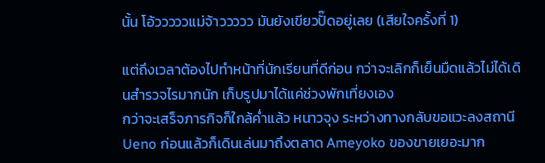นั้น โอ้วววววแม่จ้าววววว มันยังเขียวปั๊ดอยู่เลย (เสียใจครั้งที่ 1)

แต่ถึงเวลาต้องไปทำหน้าที่นักเรียนที่ดีก่อน กว่าจะเลิกก็เย็นมืดแล้วไม่ได้เดินสำรวจไรมากนัก เก็บรูปมาได้แค่ช่วงพักเที่ยงเอง
กว่าจะเสร็จภารกิจก็ใกล้ค่ำแล้ว หนาวจุง ระหว่างทางกลับขอแวะลงสถานี Ueno ก่อนแล้วก็เดินเล่นมาถึงตลาด Ameyoko ของขายเยอะมาก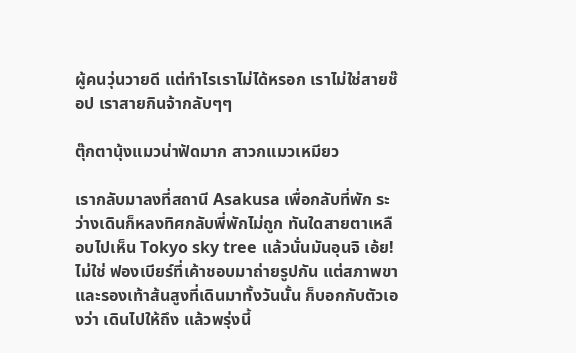ผู้คนวุ่นวายดี แต่ทำไรเราไม่ได้หรอก เราไม่ใช่สายช๊อป เราสายกินจ้ากลับๆๆ

ตุ๊กตานุ้งแมวน่าฟัดมาก สาวกแมวเหมียว

เรากลับมาลงที่สถานี Asakusa เพื่อกลับที่พัก ระว่างเดินก็หลงทิศกลับพี่พักไม่ถูก ทันใดสายตาเหลือบไปเห็น Tokyo sky tree แล้วนั่นมันอุนจิ เอ้ย! ไม่ใช่ ฟองเบียร์ที่เค้าชอบมาถ่ายรูปกัน แต่สภาพขาและรองเท้าส้นสูงที่เดินมาทั้งวันนั้น ก็บอกกับตัวเองว่า เดินไปให้ถึง แล้วพรุ่งนี้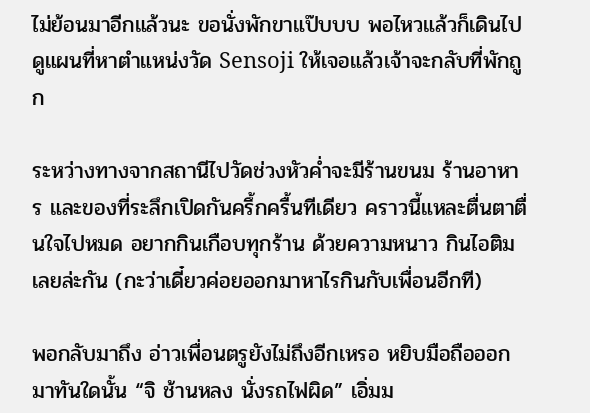ไม่ย้อนมาอีกแล้วนะ ขอนั่งพักขาแป๊บบบ พอไหวแล้วก็เดินไปดูแผนที่หาตำแหน่งวัด Sensoji ให้เจอแล้วเจ้าจะกลับที่พักถูก

ระหว่างทางจากสถานีไปวัดช่วงหัวค่ำจะมีร้านขนม ร้านอาหาร และของที่ระลึกเปิดกันครึ้กครื้นทีเดียว คราวนี้แหละตื่นตาตื่นใจไปหมด อยากกินเกือบทุกร้าน ด้วยความหนาว กินไอติมเลยล่ะกัน (กะว่าเดี๋ยวค่อยออกมาหาไรกินกับเพื่อนอีกที)

พอกลับมาถึง อ่าวเพื่อนตรูยังไม่ถึงอีกเหรอ หยิบมือถือออกมาทันใดนั้น “จิ ช้านหลง นั่งรถไฟผิด” เอิ่มม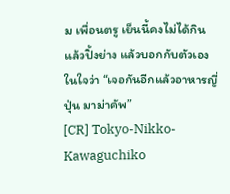ม เพื่อนตรู เย็นนี้คงไม่ได้กินแล้วปิ้งย่าง แล้วบอกกับตัวเองในใจว่า “เจอกันอีกแล้วอาหารญี่ปุ่น มาม่าคัพ”
[CR] Tokyo-Nikko-Kawaguchiko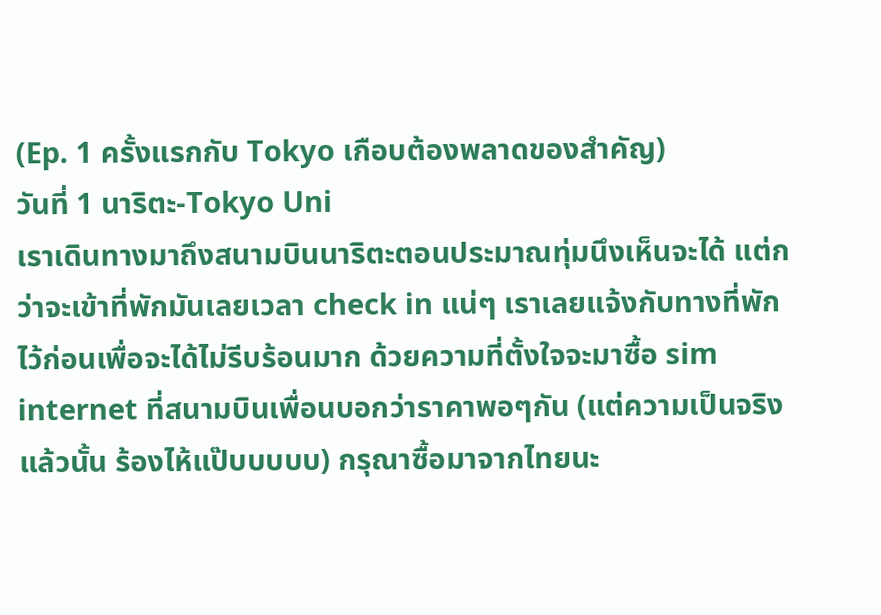(Ep. 1 ครั้งแรกกับ Tokyo เกือบต้องพลาดของสำคัญ)
วันที่ 1 นาริตะ-Tokyo Uni
เราเดินทางมาถึงสนามบินนาริตะตอนประมาณทุ่มนึงเห็นจะได้ แต่กว่าจะเข้าที่พักมันเลยเวลา check in แน่ๆ เราเลยแจ้งกับทางที่พักไว้ก่อนเพื่อจะได้ไม่รีบร้อนมาก ด้วยความที่ตั้งใจจะมาซื้อ sim internet ที่สนามบินเพื่อนบอกว่าราคาพอๆกัน (แต่ความเป็นจริงแล้วนั้น ร้องไห้แป๊บบบบบ) กรุณาซื้อมาจากไทยนะ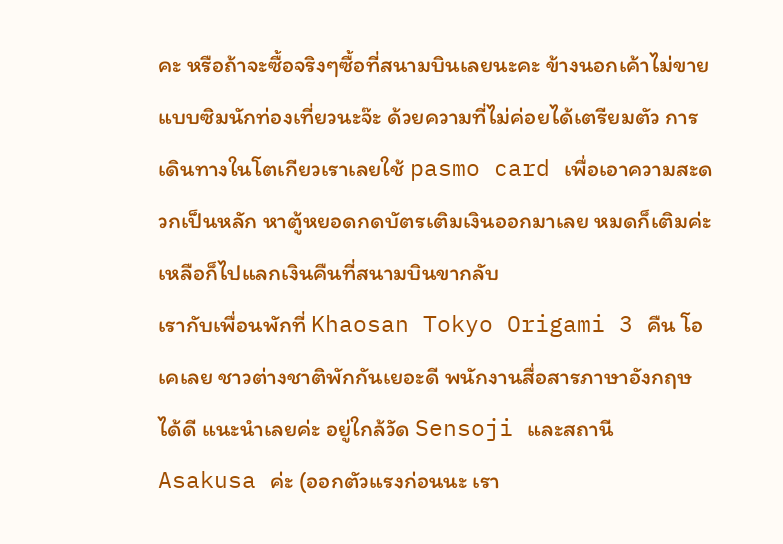คะ หรือถ้าจะซื้อจริงๆซื้อที่สนามบินเลยนะคะ ข้างนอกเค้าไม่ขายแบบซิมนักท่องเที่ยวนะจ๊ะ ด้วยความที่ไม่ค่อยได้เตรียมตัว การเดินทางในโตเกียวเราเลยใช้ pasmo card เพื่อเอาความสะดวกเป็นหลัก หาตู้หยอดกดบัตรเติมเงินออกมาเลย หมดก็เติมค่ะ เหลือก็ไปแลกเงินคืนที่สนามบินขากลับ
เรากับเพื่อนพักที่ Khaosan Tokyo Origami 3 คืน โอเคเลย ชาวต่างชาติพักกันเยอะดี พนักงานสื่อสารภาษาอังกฤษได้ดี แนะนำเลยค่ะ อยู่ใกล้วัด Sensoji และสถานี Asakusa ค่ะ (ออกตัวแรงก่อนนะ เรา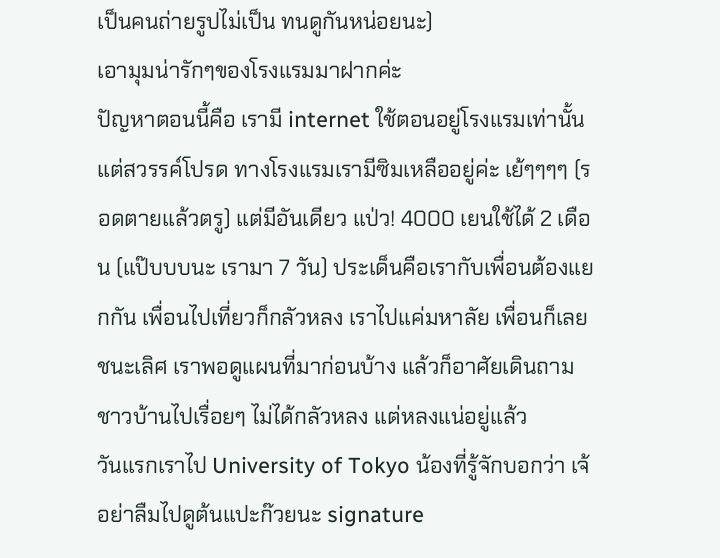เป็นคนถ่ายรูปไม่เป็น ทนดูกันหน่อยนะ)
เอามุมน่ารักๆของโรงแรมมาฝากค่ะ
ปัญหาตอนนี้คือ เรามี internet ใช้ตอนอยู่โรงแรมเท่านั้น แต่สวรรค์โปรด ทางโรงแรมเรามีซิมเหลืออยู่ค่ะ เย้ๆๆๆๆ (รอดตายแล้วตรู) แต่มีอันเดียว แป่ว! 4000 เยนใช้ได้ 2 เดือน (แป๊บบบนะ เรามา 7 วัน) ประเด็นคือเรากับเพื่อนต้องแยกกัน เพื่อนไปเที่ยวก็กลัวหลง เราไปแค่มหาลัย เพื่อนก็เลยชนะเลิศ เราพอดูแผนที่มาก่อนบ้าง แล้วก็อาศัยเดินถามชาวบ้านไปเรื่อยๆ ไม่ได้กลัวหลง แต่หลงแน่อยู่แล้ว
วันแรกเราไป University of Tokyo น้องที่รู้จักบอกว่า เจ้อย่าลืมไปดูต้นแปะก๊วยนะ signature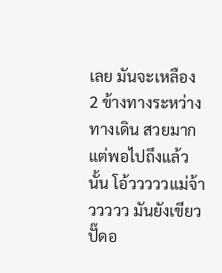เลย มันจะเหลือง 2 ข้างทางระหว่างทางเดิน สวยมาก แต่พอไปถึงแล้วนั้น โอ้วววววแม่จ้าววววว มันยังเขียวปั๊ดอ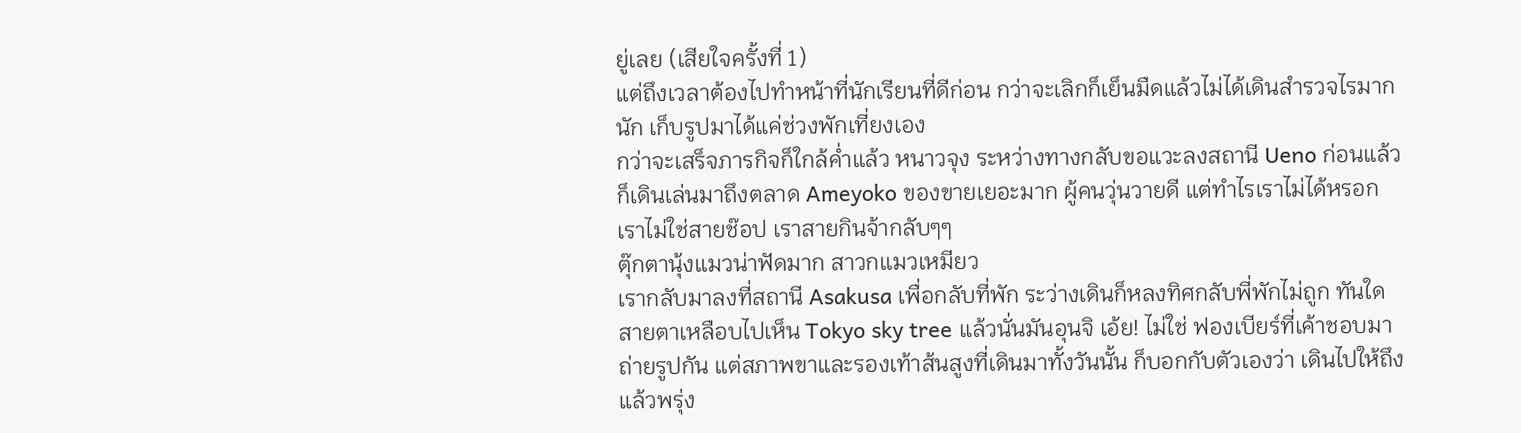ยู่เลย (เสียใจครั้งที่ 1)
แต่ถึงเวลาต้องไปทำหน้าที่นักเรียนที่ดีก่อน กว่าจะเลิกก็เย็นมืดแล้วไม่ได้เดินสำรวจไรมากนัก เก็บรูปมาได้แค่ช่วงพักเที่ยงเอง
กว่าจะเสร็จภารกิจก็ใกล้ค่ำแล้ว หนาวจุง ระหว่างทางกลับขอแวะลงสถานี Ueno ก่อนแล้วก็เดินเล่นมาถึงตลาด Ameyoko ของขายเยอะมาก ผู้คนวุ่นวายดี แต่ทำไรเราไม่ได้หรอก เราไม่ใช่สายช๊อป เราสายกินจ้ากลับๆๆ
ตุ๊กตานุ้งแมวน่าฟัดมาก สาวกแมวเหมียว
เรากลับมาลงที่สถานี Asakusa เพื่อกลับที่พัก ระว่างเดินก็หลงทิศกลับพี่พักไม่ถูก ทันใดสายตาเหลือบไปเห็น Tokyo sky tree แล้วนั่นมันอุนจิ เอ้ย! ไม่ใช่ ฟองเบียร์ที่เค้าชอบมาถ่ายรูปกัน แต่สภาพขาและรองเท้าส้นสูงที่เดินมาทั้งวันนั้น ก็บอกกับตัวเองว่า เดินไปให้ถึง แล้วพรุ่ง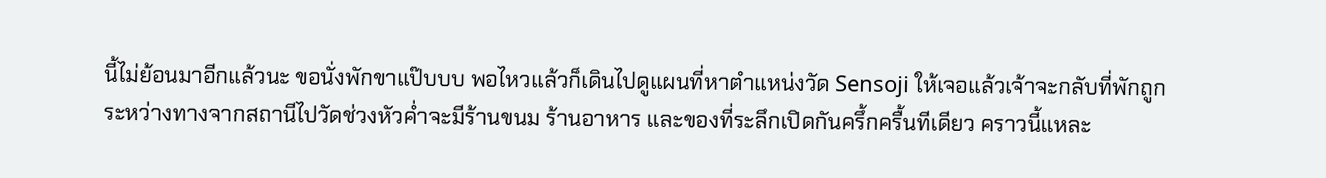นี้ไม่ย้อนมาอีกแล้วนะ ขอนั่งพักขาแป๊บบบ พอไหวแล้วก็เดินไปดูแผนที่หาตำแหน่งวัด Sensoji ให้เจอแล้วเจ้าจะกลับที่พักถูก
ระหว่างทางจากสถานีไปวัดช่วงหัวค่ำจะมีร้านขนม ร้านอาหาร และของที่ระลึกเปิดกันครึ้กครื้นทีเดียว คราวนี้แหละ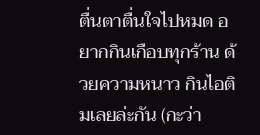ตื่นตาตื่นใจไปหมด อยากกินเกือบทุกร้าน ด้วยความหนาว กินไอติมเลยล่ะกัน (กะว่า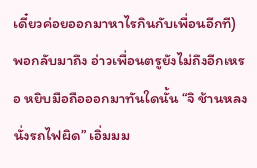เดี๋ยวค่อยออกมาหาไรกินกับเพื่อนอีกที)
พอกลับมาถึง อ่าวเพื่อนตรูยังไม่ถึงอีกเหรอ หยิบมือถือออกมาทันใดนั้น “จิ ช้านหลง นั่งรถไฟผิด” เอิ่มมม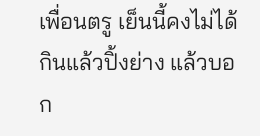เพื่อนตรู เย็นนี้คงไม่ได้กินแล้วปิ้งย่าง แล้วบอก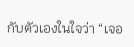กับตัวเองในใจว่า “เจอ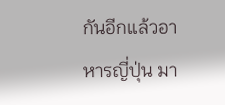กันอีกแล้วอาหารญี่ปุ่น มา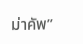ม่าคัพ”